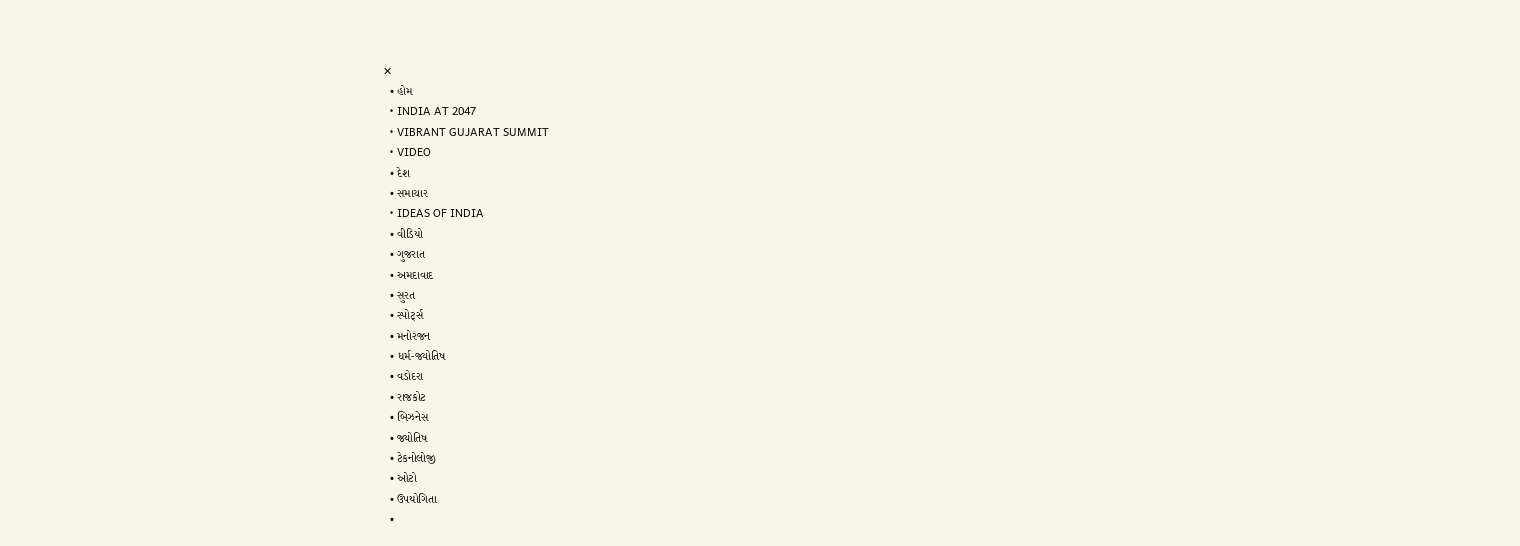✕
  • હોમ
  • INDIA AT 2047
  • VIBRANT GUJARAT SUMMIT
  • VIDEO
  • દેશ
  • સમાચાર
  • IDEAS OF INDIA
  • વીડિયો
  • ગુજરાત
  • અમદાવાદ
  • સુરત
  • સ્પોર્ટ્સ
  • મનોરંજન
  • ધર્મ-જ્યોતિષ
  • વડોદરા
  • રાજકોટ
  • બિઝનેસ
  • જ્યોતિષ
  • ટેકનોલોજી
  • ઓટો
  • ઉપયોગિતા
  •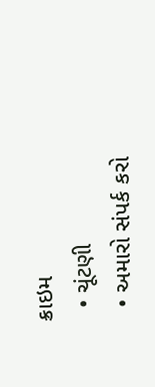ક્રાઇમ
  • ચૂંટણી
  • અમારો સંપર્ક કરો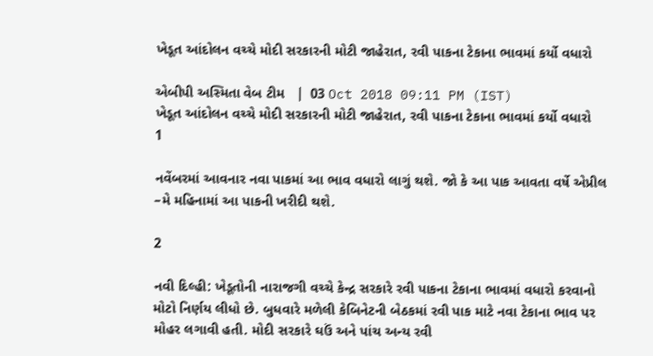ખેડૂત આંદોલન વચ્ચે મોદી સરકારની મોટી જાહેરાત, રવી પાકના ટેકાના ભાવમાં કર્યો વધારો

એબીપી અસ્મિતા વેબ ટીમ   |  03 Oct 2018 09:11 PM (IST)
ખેડૂત આંદોલન વચ્ચે મોદી સરકારની મોટી જાહેરાત, રવી પાકના ટેકાના ભાવમાં કર્યો વધારો
1

નવેંબરમાં આવનાર નવા પાકમાં આ ભાવ વધારો લાગું થશે. જો કે આ પાક આવતા વર્ષે એપ્રીલ –મે મહિનામાં આ પાકની ખરીદી થશે.

2

નવી દિલ્હી: ખેડૂતોની નારાજગી વચ્ચે કેન્દ્ર સરકારે રવી પાકના ટેકાના ભાવમાં વધારો કરવાનો મોટો નિર્ણય લીધો છે. બુધવારે મળેલી કેબિનેટની બેઠકમાં રવી પાક માટે નવા ટેકાના ભાવ પર મોહર લગાવી હતી. મોદી સરકારે ઘઉં અને પાંચ અન્ય રવી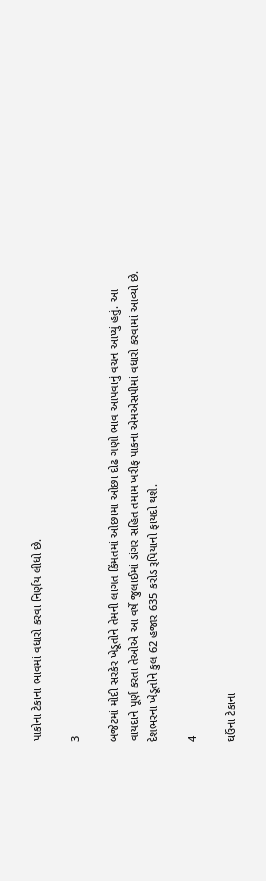પાકોના ટેકાના ભાવમાં વધારો કરવા નિર્ણય લીધો છે.

3

બજેટમાં મોદી સરકેર ખેડૂતોને તેમની લાગત કિંમતમાં ઓછામા ઓછા દોઢ ગણો ભાવ આપવાનું વચન આપ્યું હતું. આ વાયદાને પૂર્ણ કરતા તેઓએ આ વર્ષે જુલાઈમાં ડાંગર સહિત તમામ ખરીફ પાકના એમએસપીમાં વધારો કરવામાં આવ્યો છે. દેશભરના ખેડૂતોને કુલ 62 હજાર 635 કરોડ રૂપિયાનો ફાયદો થશે.

4

ઘઉંના ટેકાના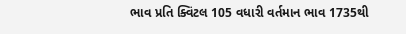ભાવ પ્રતિ ક્વિંટલ 105 વધારી વર્તમાન ભાવ 1735થી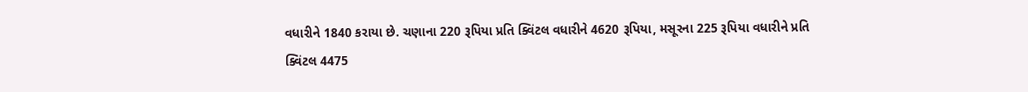વધારીને 1840 કરાયા છે. ચણાના 220 રૂપિયા પ્રતિ ક્વિંટલ વધારીને 4620 રૂપિયા, મસૂરના 225 રૂપિયા વધારીને પ્રતિ ક્વિંટલ 4475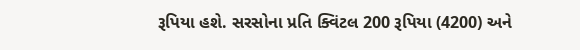રૂપિયા હશે. સરસોના પ્રતિ ક્વિંટલ 200 રૂપિયા (4200) અને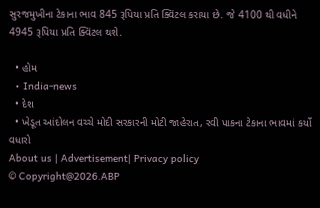સુરજમુખીના ટેકાના ભાવ 845 રૂપિયા પ્રતિ ક્વિંટલ કરાયા છે. જે 4100 થી વધીને 4945 રૂપિયા પ્રતિ ક્વિંટલ થશે.

  • હોમ
  • India-news
  • દેશ
  • ખેડૂત આંદોલન વચ્ચે મોદી સરકારની મોટી જાહેરાત, રવી પાકના ટેકાના ભાવમાં કર્યો વધારો
About us | Advertisement| Privacy policy
© Copyright@2026.ABP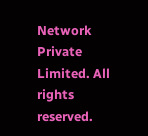Network Private Limited. All rights reserved.